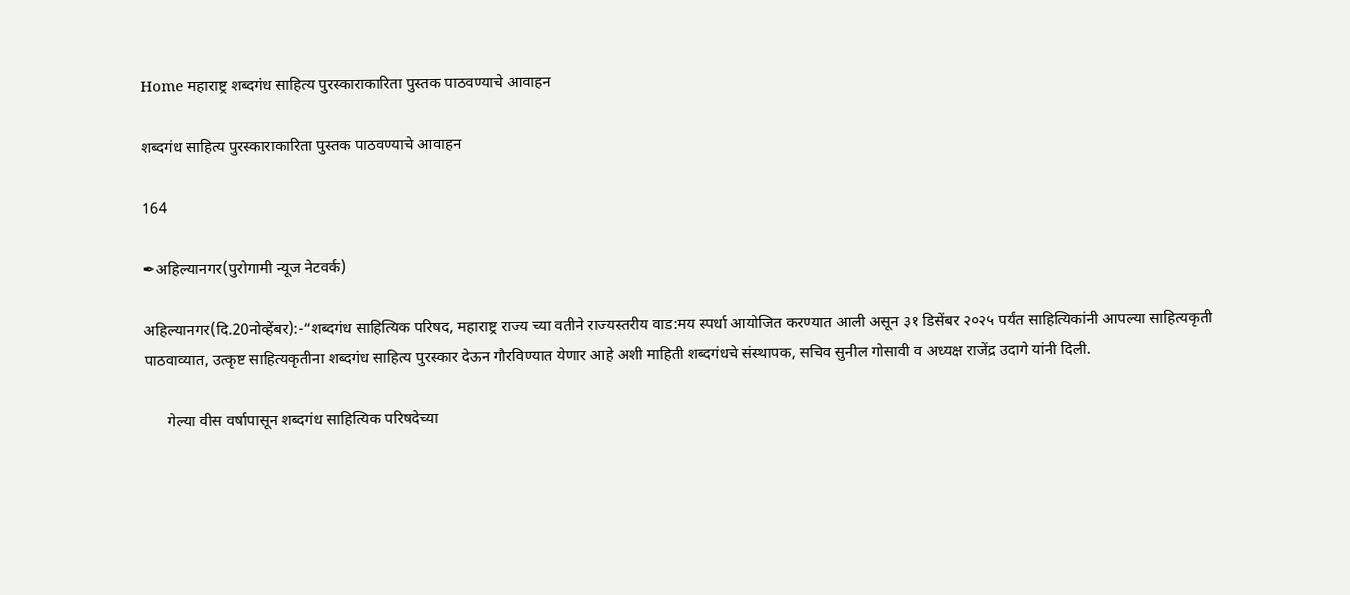Home महाराष्ट्र शब्दगंध साहित्य पुरस्काराकारिता पुस्तक पाठवण्याचे आवाहन

शब्दगंध साहित्य पुरस्काराकारिता पुस्तक पाठवण्याचे आवाहन

164

✒अहिल्यानगर(पुरोगामी न्यूज नेटवर्क)

अहिल्यानगर(दि.20नोव्हेंबर):-“शब्दगंध साहित्यिक परिषद, महाराष्ट्र राज्य च्या वतीने राज्यस्तरीय वाड:मय स्पर्धा आयोजित करण्यात आली असून ३१ डिसेंबर २०२५ पर्यंत साहित्यिकांनी आपल्या साहित्यकृती पाठवाव्यात, उत्कृष्ट साहित्यकृतीना शब्दगंध साहित्य पुरस्कार देऊन गौरविण्यात येणार आहे अशी माहिती शब्दगंधचे संस्थापक, सचिव सुनील गोसावी व अध्यक्ष राजेंद्र उदागे यांनी दिली.

      गेल्या वीस वर्षापासून शब्दगंध साहित्यिक परिषदेच्या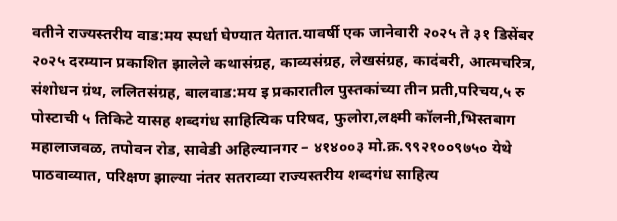वतीने राज्यस्तरीय वाड:मय स्पर्धा घेण्यात येतात.यावर्षी एक जानेवारी २०२५ ते ३१ डिसेंबर २०२५ दरम्यान प्रकाशित झालेले कथासंग्रह, काव्यसंग्रह, लेखसंग्रह, कादंबरी, आत्मचरित्र, संशोधन ग्रंथ, ललितसंग्रह, बालवाड:मय इ प्रकारातील पुस्तकांच्या तीन प्रती,परिचय,५ रु पोस्टाची ५ तिकिटे यासह शब्दगंध साहित्यिक परिषद, फुलोरा,लक्ष्मी कॉलनी,भिस्तबाग महालाजवळ, तपोवन रोड, सावेडी अहिल्यानगर – ४१४००३ मो.क्र.९९२१००९७५० येथे पाठवाव्यात, परिक्षण झाल्या नंतर सतराव्या राज्यस्तरीय शब्दगंध साहित्य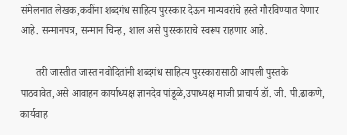संमेलनात लेखक,कवींना शब्दगंध साहित्य पुरस्कार देऊन मान्यवरांचे हस्ते गौरविण्यात येणार आहे. सन्मानपत्र, सन्मान चिन्ह, शाल असे पुरस्काराचे स्वरूप राहणार आहे.

      तरी जास्तीत जास्त नवोदितांनी शब्दगंध साहित्य पुरस्कारासाठी आपली पुस्तके पाठवावेत,असे आवाहन कार्याध्यक्ष ज्ञानदेव पांडूळे,उपाध्यक्ष माजी प्राचार्य डॉ. जी. पी.ढाकणे, कार्यवाह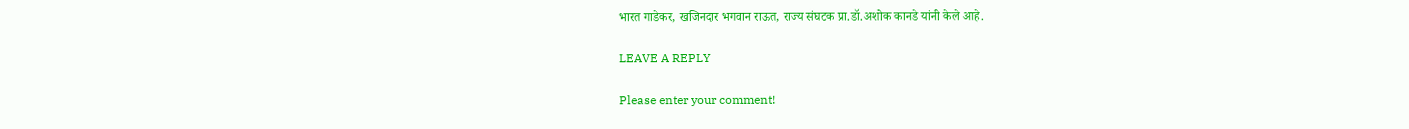भारत गाडेकर, खजिनदार भगवान राऊत, राज्य संघटक प्रा.डॉ.अशोक कानडे यांनी केले आहे.

LEAVE A REPLY

Please enter your comment!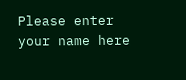Please enter your name here